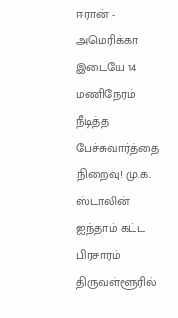ஈரான் - அமெரிக்கா இடையே 14 மணிநேரம் நீடித்த பேச்சுவார்த்தை நிறைவு! மு.க. ஸ்டாலின் ஐந்தாம் கட்ட பிரசாரம் திருவள்ளூரில்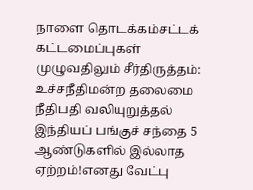நாளை தொடக்கம்சட்டக் கட்டமைப்புகள் முழுவதிலும் சீர்திருத்தம்: உச்சநீதிமன்ற தலைமை நீதிபதி வலியுறுத்தல் இந்தியப் பங்குச் சந்தை 5 ஆண்டுகளில் இல்லாத ஏற்றம்!எனது வேட்பு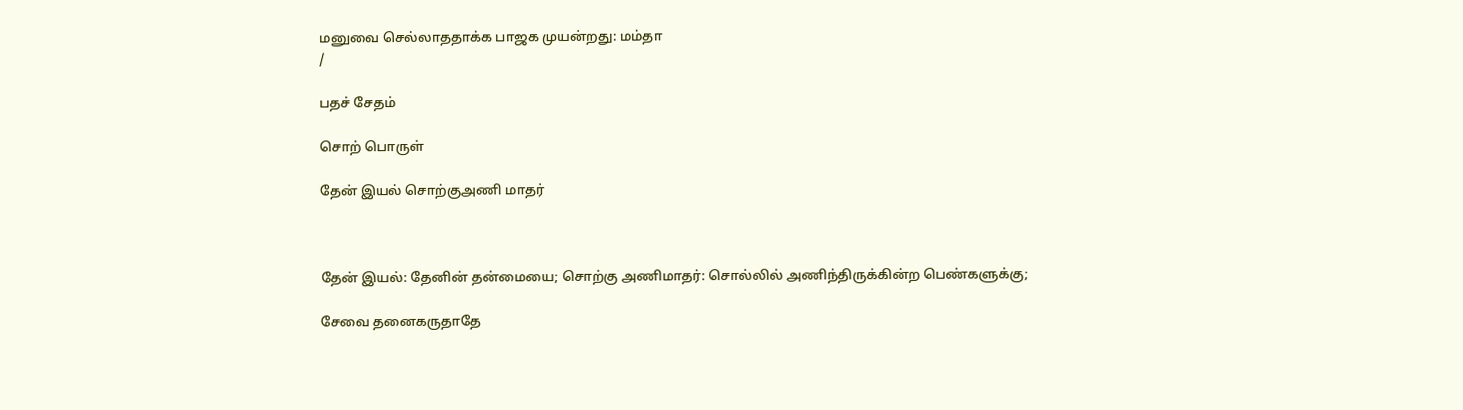மனுவை செல்லாததாக்க பாஜக முயன்றது: மம்தா
/

பதச் சேதம்

சொற் பொருள்

தேன் இயல் சொற்குஅணி மாதர்



தேன் இயல்: தேனின் தன்மையை; சொற்கு அணிமாதர்: சொல்லில் அணிந்திருக்கின்ற பெண்களுக்கு;

சேவை தனைகருதாதே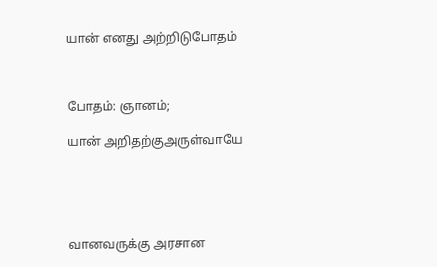யான் எனது அற்றிடுபோதம்



போதம்: ஞானம்;

யான் அறிதற்குஅருள்வாயே





வானவருக்கு அரசான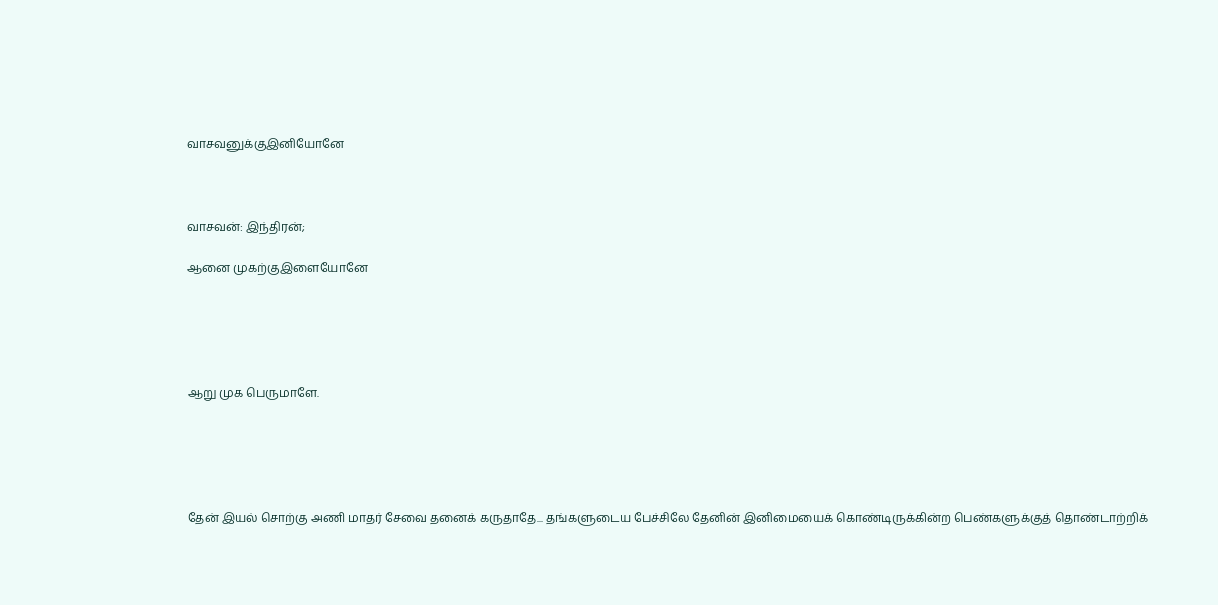வாசவனுக்குஇனியோனே



வாசவன்: இந்திரன்;

ஆனை முகற்குஇளையோனே





ஆறு முக பெருமாளே.





தேன் இயல் சொற்கு அணி மாதர் சேவை தனைக் கருதாதே... தங்களுடைய பேச்சிலே தேனின் இனிமையைக் கொண்டிருக்கின்ற பெண்களுக்குத் தொண்டாற்றிக்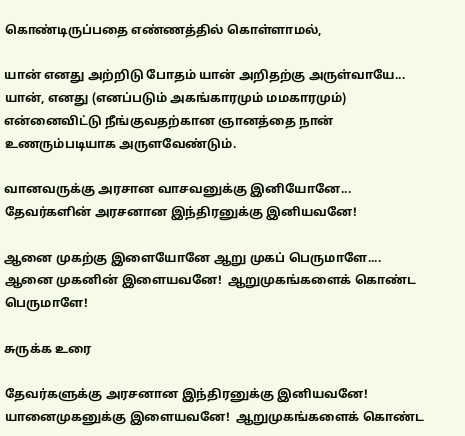கொண்டிருப்பதை எண்ணத்தில் கொள்ளாமல்,

யான் எனது அற்றிடு போதம் யான் அறிதற்கு அருள்வாயே... யான், எனது (எனப்படும் அகங்காரமும் மமகாரமும்) என்னைவிட்டு நீங்குவதற்கான ஞானத்தை நான் உணரும்படியாக அருளவேண்டும்.

வானவருக்கு அரசான வாசவனுக்கு இனியோனே... தேவர்களின் அரசனான இந்திரனுக்கு இனியவனே!

ஆனை முகற்கு இளையோனே ஆறு முகப் பெருமாளே.... ஆனை முகனின் இளையவனே!  ஆறுமுகங்களைக் கொண்ட பெருமாளே!

சுருக்க உரை

தேவர்களுக்கு அரசனான இந்திரனுக்கு இனியவனே! யானைமுகனுக்கு இளையவனே!  ஆறுமுகங்களைக் கொண்ட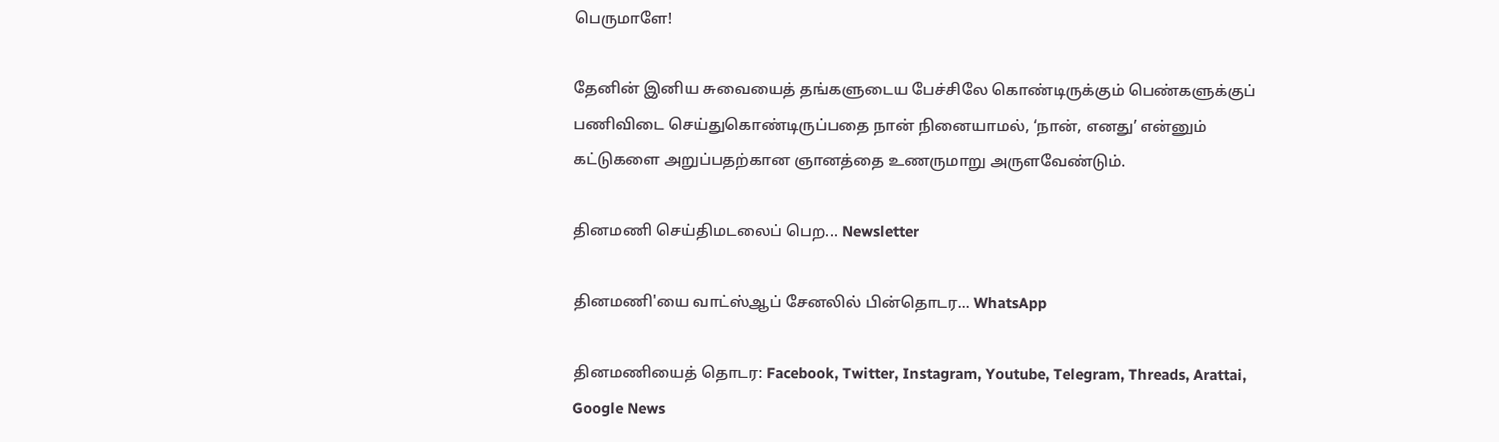பெருமாளே!

தேனின் இனிய சுவையைத் தங்களுடைய பேச்சிலே கொண்டிருக்கும் பெண்களுக்குப் பணிவிடை செய்துகொண்டிருப்பதை நான் நினையாமல், ‘நான், எனது’ என்னும் கட்டுகளை அறுப்பதற்கான ஞானத்தை உணருமாறு அருளவேண்டும்.

தினமணி செய்திமடலைப் பெற... Newsletter

தினமணி'யை வாட்ஸ்ஆப் சேனலில் பின்தொடர... WhatsApp

தினமணியைத் தொடர: Facebook, Twitter, Instagram, Youtube, Telegram, Threads, Arattai, Google News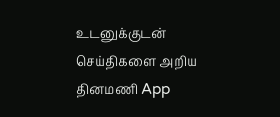உடனுக்குடன் செய்திகளை அறிய தினமணி App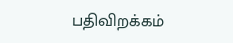பதிவிறக்கம்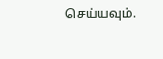செய்யவும்.